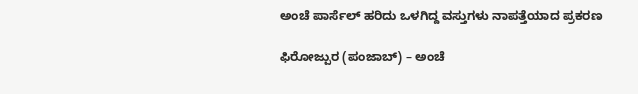ಅಂಚೆ ಪಾರ್ಸೆಲ್ ಹರಿದು ಒಳಗಿದ್ದ ವಸ್ತುಗಳು ನಾಪತ್ತೆಯಾದ ಪ್ರಕರಣ

ಫಿರೋಜ್ಪುರ (ಪಂಜಾಬ್) – ಅಂಚೆ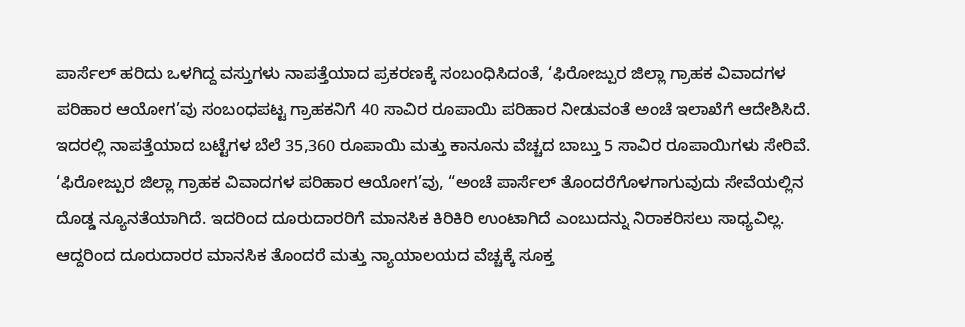ಪಾರ್ಸೆಲ್ ಹರಿದು ಒಳಗಿದ್ದ ವಸ್ತುಗಳು ನಾಪತ್ತೆಯಾದ ಪ್ರಕರಣಕ್ಕೆ ಸಂಬಂಧಿಸಿದಂತೆ, ‘ಫಿರೋಜ್ಪುರ ಜಿಲ್ಲಾ ಗ್ರಾಹಕ ವಿವಾದಗಳ ಪರಿಹಾರ ಆಯೋಗ’ವು ಸಂಬಂಧಪಟ್ಟ ಗ್ರಾಹಕನಿಗೆ 40 ಸಾವಿರ ರೂಪಾಯಿ ಪರಿಹಾರ ನೀಡುವಂತೆ ಅಂಚೆ ಇಲಾಖೆಗೆ ಆದೇಶಿಸಿದೆ. ಇದರಲ್ಲಿ ನಾಪತ್ತೆಯಾದ ಬಟ್ಟೆಗಳ ಬೆಲೆ 35,360 ರೂಪಾಯಿ ಮತ್ತು ಕಾನೂನು ವೆಚ್ಚದ ಬಾಬ್ತು 5 ಸಾವಿರ ರೂಪಾಯಿಗಳು ಸೇರಿವೆ.
‘ಫಿರೋಜ್ಪುರ ಜಿಲ್ಲಾ ಗ್ರಾಹಕ ವಿವಾದಗಳ ಪರಿಹಾರ ಆಯೋಗ’ವು, “ಅಂಚೆ ಪಾರ್ಸೆಲ್ ತೊಂದರೆಗೊಳಗಾಗುವುದು ಸೇವೆಯಲ್ಲಿನ ದೊಡ್ಡ ನ್ಯೂನತೆಯಾಗಿದೆ. ಇದರಿಂದ ದೂರುದಾರರಿಗೆ ಮಾನಸಿಕ ಕಿರಿಕಿರಿ ಉಂಟಾಗಿದೆ ಎಂಬುದನ್ನು ನಿರಾಕರಿಸಲು ಸಾಧ್ಯವಿಲ್ಲ. ಆದ್ದರಿಂದ ದೂರುದಾರರ ಮಾನಸಿಕ ತೊಂದರೆ ಮತ್ತು ನ್ಯಾಯಾಲಯದ ವೆಚ್ಚಕ್ಕೆ ಸೂಕ್ತ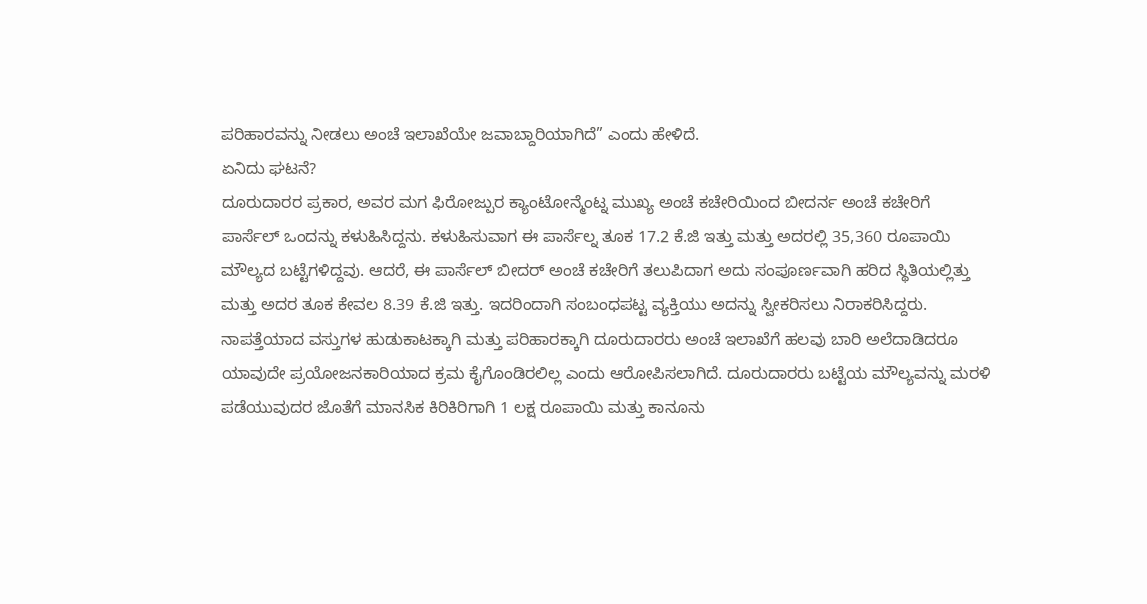ಪರಿಹಾರವನ್ನು ನೀಡಲು ಅಂಚೆ ಇಲಾಖೆಯೇ ಜವಾಬ್ದಾರಿಯಾಗಿದೆ” ಎಂದು ಹೇಳಿದೆ.
ಏನಿದು ಘಟನೆ?
ದೂರುದಾರರ ಪ್ರಕಾರ, ಅವರ ಮಗ ಫಿರೋಜ್ಪುರ ಕ್ಯಾಂಟೋನ್ಮೆಂಟ್ನ ಮುಖ್ಯ ಅಂಚೆ ಕಚೇರಿಯಿಂದ ಬೀದರ್ನ ಅಂಚೆ ಕಚೇರಿಗೆ ಪಾರ್ಸೆಲ್ ಒಂದನ್ನು ಕಳುಹಿಸಿದ್ದನು. ಕಳುಹಿಸುವಾಗ ಈ ಪಾರ್ಸೆಲ್ನ ತೂಕ 17.2 ಕೆ.ಜಿ ಇತ್ತು ಮತ್ತು ಅದರಲ್ಲಿ 35,360 ರೂಪಾಯಿ ಮೌಲ್ಯದ ಬಟ್ಟೆಗಳಿದ್ದವು. ಆದರೆ, ಈ ಪಾರ್ಸೆಲ್ ಬೀದರ್ ಅಂಚೆ ಕಚೇರಿಗೆ ತಲುಪಿದಾಗ ಅದು ಸಂಪೂರ್ಣವಾಗಿ ಹರಿದ ಸ್ಥಿತಿಯಲ್ಲಿತ್ತು ಮತ್ತು ಅದರ ತೂಕ ಕೇವಲ 8.39 ಕೆ.ಜಿ ಇತ್ತು. ಇದರಿಂದಾಗಿ ಸಂಬಂಧಪಟ್ಟ ವ್ಯಕ್ತಿಯು ಅದನ್ನು ಸ್ವೀಕರಿಸಲು ನಿರಾಕರಿಸಿದ್ದರು.
ನಾಪತ್ತೆಯಾದ ವಸ್ತುಗಳ ಹುಡುಕಾಟಕ್ಕಾಗಿ ಮತ್ತು ಪರಿಹಾರಕ್ಕಾಗಿ ದೂರುದಾರರು ಅಂಚೆ ಇಲಾಖೆಗೆ ಹಲವು ಬಾರಿ ಅಲೆದಾಡಿದರೂ ಯಾವುದೇ ಪ್ರಯೋಜನಕಾರಿಯಾದ ಕ್ರಮ ಕೈಗೊಂಡಿರಲಿಲ್ಲ ಎಂದು ಆರೋಪಿಸಲಾಗಿದೆ. ದೂರುದಾರರು ಬಟ್ಟೆಯ ಮೌಲ್ಯವನ್ನು ಮರಳಿ ಪಡೆಯುವುದರ ಜೊತೆಗೆ ಮಾನಸಿಕ ಕಿರಿಕಿರಿಗಾಗಿ 1 ಲಕ್ಷ ರೂಪಾಯಿ ಮತ್ತು ಕಾನೂನು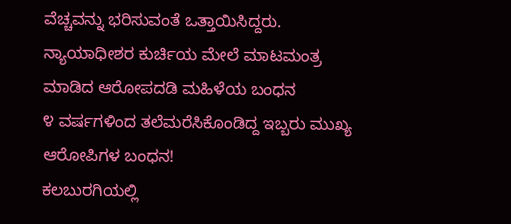ವೆಚ್ಚವನ್ನು ಭರಿಸುವಂತೆ ಒತ್ತಾಯಿಸಿದ್ದರು.
ನ್ಯಾಯಾಧೀಶರ ಕುರ್ಚಿಯ ಮೇಲೆ ಮಾಟಮಂತ್ರ ಮಾಡಿದ ಆರೋಪದಡಿ ಮಹಿಳೆಯ ಬಂಧನ
೪ ವರ್ಷಗಳಿಂದ ತಲೆಮರೆಸಿಕೊಂಡಿದ್ದ ಇಬ್ಬರು ಮುಖ್ಯ ಆರೋಪಿಗಳ ಬಂಧನ!
ಕಲಬುರಗಿಯಲ್ಲಿ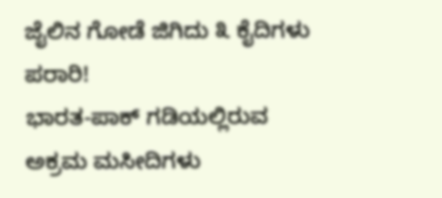ಜೈಲಿನ ಗೋಡೆ ಜಿಗಿದು ೩ ಕೈದಿಗಳು ಪರಾರಿ!
ಭಾರತ-ಪಾಕ್ ಗಡಿಯಲ್ಲಿರುವ ಅಕ್ರಮ ಮಸೀದಿಗಳು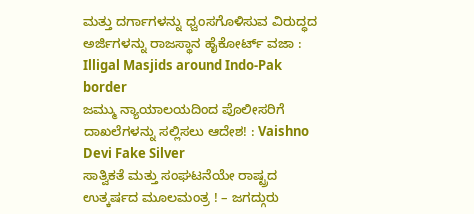ಮತ್ತು ದರ್ಗಾಗಳನ್ನು ಧ್ವಂಸಗೊಳಿಸುವ ವಿರುದ್ಧದ ಅರ್ಜಿಗಳನ್ನು ರಾಜಸ್ಥಾನ ಹೈಕೋರ್ಟ್ ವಜಾ : Illigal Masjids around Indo-Pak border
ಜಮ್ಮು ನ್ಯಾಯಾಲಯದಿಂದ ಪೊಲೀಸರಿಗೆ ದಾಖಲೆಗಳನ್ನು ಸಲ್ಲಿಸಲು ಆದೇಶ! : Vaishno Devi Fake Silver
ಸಾತ್ವಿಕತೆ ಮತ್ತು ಸಂಘಟನೆಯೇ ರಾಷ್ಟ್ರದ ಉತ್ಕರ್ಷದ ಮೂಲಮಂತ್ರ ! – ಜಗದ್ಗುರು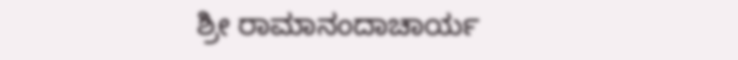ಶ್ರೀ ರಾಮಾನಂದಾಚಾರ್ಯ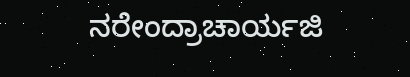ನರೇಂದ್ರಾಚಾರ್ಯಜಿ